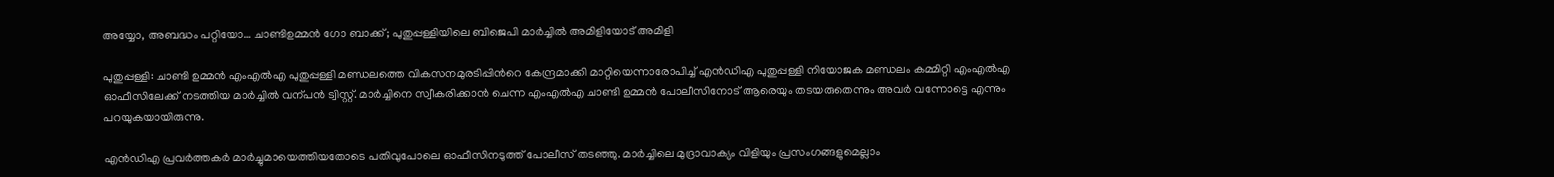അയ്യോ, അബദ്ധം പറ്റിയോ… ചാണ്ടിഉമ്മൻ ഗോ ബാക്ക്; പുതുപ്പള്ളിയിലെ ബിജെപി മാർച്ചിൽ അമിളിയോട് അമിളി

പുതുപ്പള്ളി: ചാണ്ടി ഉമ്മന്‍ എംഎല്‍എ പുതുപ്പള്ളി മണ്ഡലത്തെ വികസനമുരടിപ്പിന്‍റെ കേന്ദ്രമാക്കി മാറ്റിയെന്നാരോപിച്ച് എന്‍ഡിഎ പുതുപ്പള്ളി നിയോജക മണ്ഡലം കമ്മിറ്റി എംഎല്‍എ ഓഫീസിലേക്ക് നടത്തിയ മാര്‍ച്ചില്‍ വന്പന്‍ ട്വിസ്റ്റ്. മാര്‍ച്ചിനെ സ്വീകരിക്കാന്‍ ചെന്ന എംഎല്‍എ ചാണ്ടി ഉമ്മന്‍ പോലീസിനോട് ആരെയും തടയരുതെന്നും അവര്‍ വന്നോട്ടെ എന്നും പറയുകയായിരുന്നു.

എന്‍ഡിഎ പ്രവര്‍ത്തകര്‍ മാര്‍ച്ചുമായെത്തിയതോടെ പതിവുപോലെ ഓഫീസിനടുത്ത് പോലീസ് തടഞ്ഞു. മാര്‍ച്ചിലെ മുദ്രാവാക്യം വിളിയും പ്രസംഗങ്ങളുമെല്ലാം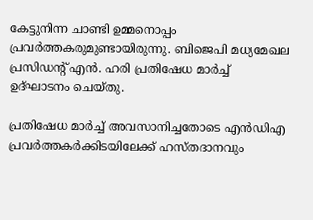കേട്ടുനിന്ന ചാണ്ടി ഉമ്മനൊപ്പം പ്രവര്‍ത്തകരുമുണ്ടായിരുന്നു. ബിജെപി മധ്യമേഖല പ്രസിഡന്‍റ് എന്‍. ഹരി പ്രതിഷേധ മാര്‍ച്ച് ഉദ്ഘാടനം ചെയ്തു.

പ്രതിഷേധ മാര്‍ച്ച് അവസാനിച്ചതോടെ എന്‍ഡിഎ പ്രവര്‍ത്തകര്‍ക്കിടയിലേക്ക് ഹസ്തദാനവും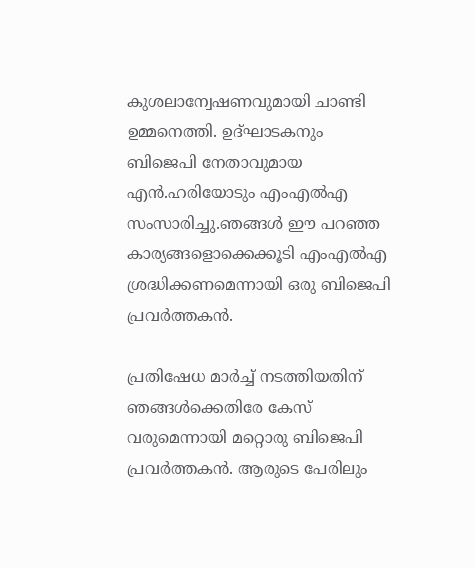കുശലാന്വേഷണവുമായി ചാണ്ടി ഉമ്മനെത്തി. ഉദ്ഘാടകനും ബിജെപി നേതാവുമായ എന്‍.ഹരിയോടും എംഎല്‍എ സംസാരിച്ചു.ഞങ്ങള്‍ ഈ പറഞ്ഞ കാര്യങ്ങളൊക്കെക്കൂടി എംഎല്‍എ ശ്രദ്ധിക്കണമെന്നായി ഒരു ബിജെപി പ്രവര്‍ത്തകന്‍.

പ്രതിഷേധ മാര്‍ച്ച് നടത്തിയതിന് ഞങ്ങള്‍ക്കെതിരേ കേസ് വരുമെന്നായി മറ്റൊരു ബിജെപി പ്രവര്‍ത്തകന്‍. ആരുടെ പേരിലും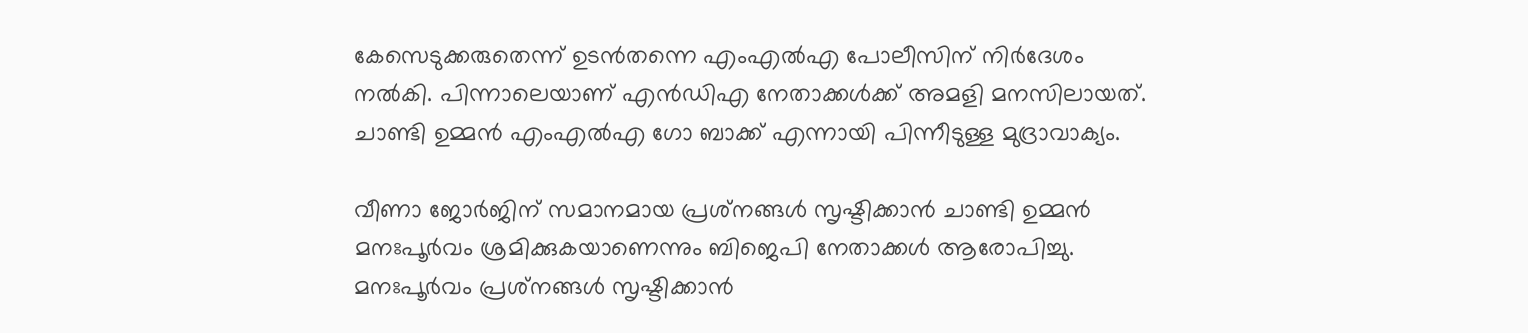കേസെടുക്കരുതെന്ന് ഉടൻതന്നെ എംഎല്‍എ പോലീസിന് നിര്‍ദേശം നല്‍കി. പിന്നാലെയാണ് എന്‍ഡിഎ നേതാക്കള്‍ക്ക് അമളി മനസിലായത്. ചാണ്ടി ഉമ്മന്‍ എംഎല്‍എ ഗോ ബാക്ക് എന്നായി പിന്നീടുള്ള മുദ്രാവാക്യം.

വീണാ ജോര്‍ജിന് സമാനമായ പ്രശ്‌നങ്ങള്‍ സൃഷ്ടിക്കാന്‍ ചാണ്ടി ഉമ്മന്‍ മനഃപൂര്‍വം ശ്രമിക്കുകയാണെന്നും ബിജെപി നേതാക്കള്‍ ആരോപിച്ചു.
മനഃപൂര്‍വം പ്രശ്‌നങ്ങള്‍ സൃഷ്ടിക്കാന്‍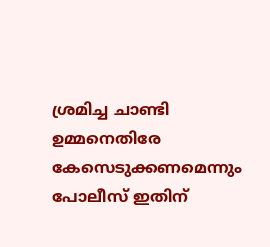ശ്രമിച്ച ചാണ്ടി ഉമ്മനെതിരേ കേസെടുക്കണമെന്നും പോലീസ് ഇതിന്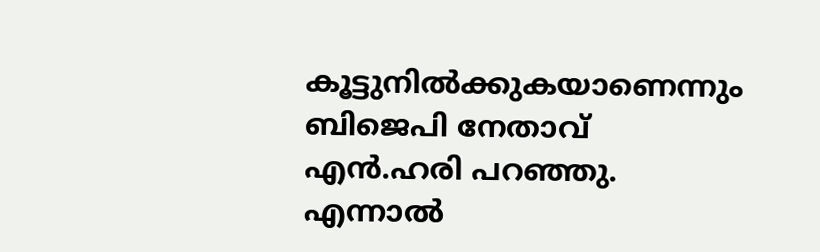കൂട്ടുനില്‍ക്കുകയാണെന്നും ബിജെപി നേതാവ് എന്‍.ഹരി പറഞ്ഞു. എന്നാല്‍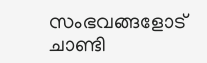സംഭവങ്ങളോട് ചാണ്ടി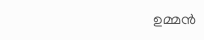ഉമ്മന്‍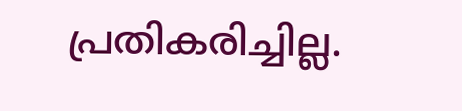പ്രതികരിച്ചില്ല.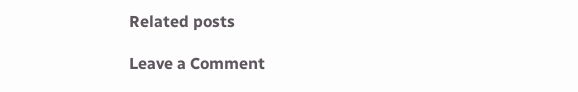Related posts

Leave a Comment